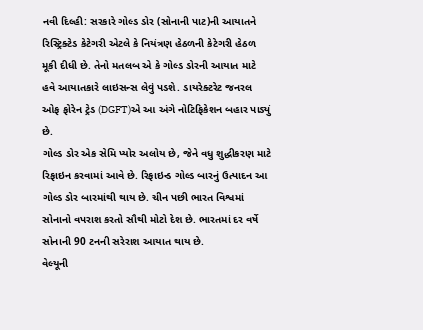નવી દિલ્હી: સરકારે ગોલ્ડ ડોર (સોનાની પાટ)ની આયાતને રિસ્ટ્રિક્ટેડ કેટેગરી એટલે કે નિયંત્રણ હેઠળની કેટેગરી હેઠળ મૂકી દીધી છે. તેનો મતલબ એ કે ગોલ્ડ ડોરની આયાત માટે હવે આયાતકારે લાઇસન્સ લેવું પડશે. ડાયરેક્ટરેટ જનરલ ઓફ ફોરેન ટ્રેડ (DGFT)એ આ અંગે નોટિફિકેશન બહાર પાડ્યું છે.
ગોલ્ડ ડોર એક સેમિ પ્યોર અલોય છે, જેને વધુ શુદ્ધીકરણ માટે રિફાઇન કરવામાં આવે છે. રિફાઇન્ડ ગોલ્ડ બારનું ઉત્પાદન આ ગોલ્ડ ડોર બારમાંથી થાય છે. ચીન પછી ભારત વિશ્વમાં સોનાનો વપરાશ કરતો સૌથી મોટો દેશ છે. ભારતમાં દર વર્ષે સોનાની 90 ટનની સરેરાશ આયાત થાય છે.
વેલ્યૂની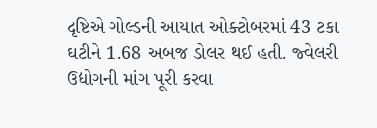દૃષ્ટિએ ગોલ્ડની આયાત ઓક્ટોબરમાં 43 ટકા ઘટીને 1.68 અબજ ડોલર થઈ હતી. જ્વેલરી ઉદ્યોગની માંગ પૂરી કરવા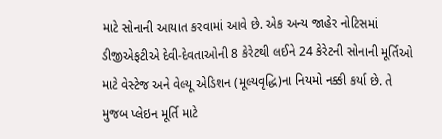માટે સોનાની આયાત કરવામાં આવે છે. એક અન્ય જાહેર નોટિસમાં ડીજીએફટીએ દેવી-દેવતાઓની 8 કેરેટથી લઈને 24 કેરેટની સોનાની મૂર્તિઓ માટે વેસ્ટેજ અને વેલ્યૂ એડિશન (મૂલ્યવૃદ્ધિ)ના નિયમો નક્કી કર્યા છે. તે મુજબ પ્લેઇન મૂર્તિ માટે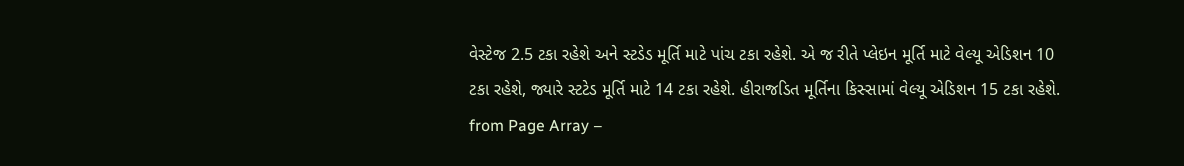વેસ્ટેજ 2.5 ટકા રહેશે અને સ્ટડેડ મૂર્તિ માટે પાંચ ટકા રહેશે. એ જ રીતે પ્લેઇન મૂર્તિ માટે વેલ્યૂ એડિશન 10 ટકા રહેશે, જ્યારે સ્ટટેડ મૂર્તિ માટે 14 ટકા રહેશે. હીરાજડિત મૂર્તિના કિસ્સામાં વેલ્યૂ એડિશન 15 ટકા રહેશે.
from Page Array –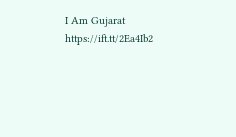I Am Gujarat https://ift.tt/2Ea4Ib2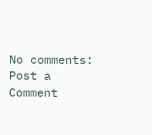No comments:
Post a Comment